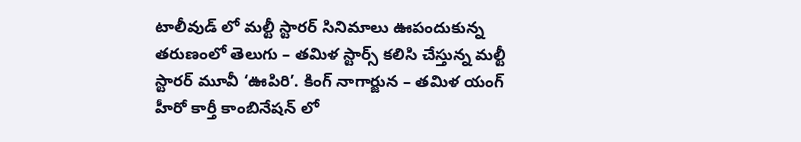టాలీవుడ్ లో మల్టీ స్టారర్ సినిమాలు ఊపందుకున్న తరుణంలో తెలుగు – తమిళ స్టార్స్ కలిసి చేస్తున్న మల్టీ స్టారర్ మూవీ ‘ఊపిరి’. కింగ్ నాగార్జున – తమిళ యంగ్ హీరో కార్తీ కాంబినేషన్ లో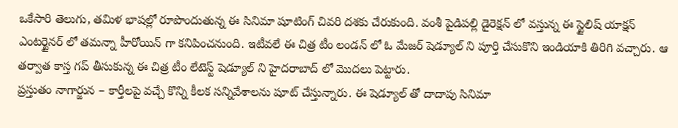ఒకేసారి తెలుగు, తమిళ భాషల్లో రూపొందుతున్న ఈ సినిమా షూటింగ్ చివరి దశకు చేరుకుంది. వంశీ పైడిపల్లి డైరెక్షన్ లో వస్తున్న ఈ స్టైలిష్ యాక్షన్ ఎంటర్టైనర్ లో తమన్నా హీరోయిన్ గా కనిపించనుంది. ఇటీవలే ఈ చిత్ర టీం లండన్ లో ఓ మేజర్ షెడ్యూల్ ని పూర్తి చేసుకొని ఇండియాకి తిరిగి వచ్చారు. ఆ తర్వాత కాస్త గప్ తీసుకున్న ఈ చిత్ర టీం లేటెస్ట్ షెడ్యూల్ ని హైదరాబాద్ లో మొదలు పెట్టారు.
ప్రస్తుతం నాగార్జున – కార్తీలపై వచ్చే కొన్ని కీలక సన్నివేశాలను షూట్ చేస్తున్నారు. ఈ షెడ్యూల్ తో దాదాపు సినిమా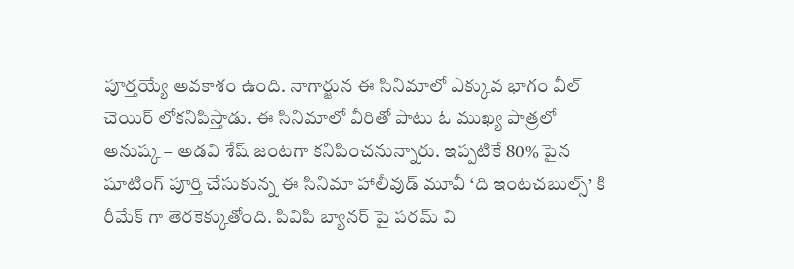పూర్తయ్యే అవకాశం ఉంది. నాగార్జున ఈ సినిమాలో ఎక్కువ భాగం వీల్ చెయిర్ లోకనిపిస్తాడు. ఈ సినిమాలో వీరితో పాటు ఓ ముఖ్య పాత్రలో అనుష్క – అడవి శేష్ జంటగా కనిపించనున్నారు. ఇప్పటికే 80% పైన షూటింగ్ పూర్తి చేసుకున్న ఈ సినిమా హాలీవుడ్ మూవీ ‘ది ఇంటచబుల్స్’ కి రీమేక్ గా తెరకెక్కుతోంది. పివిపి బ్యానర్ పై పరమ్ వి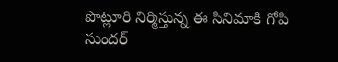పొట్లూరి నిర్మిస్తున్న ఈ సినిమాకి గోపి సుందర్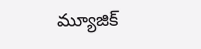మ్యూజిక్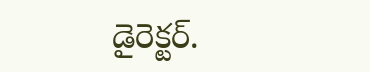డైరెక్టర్.